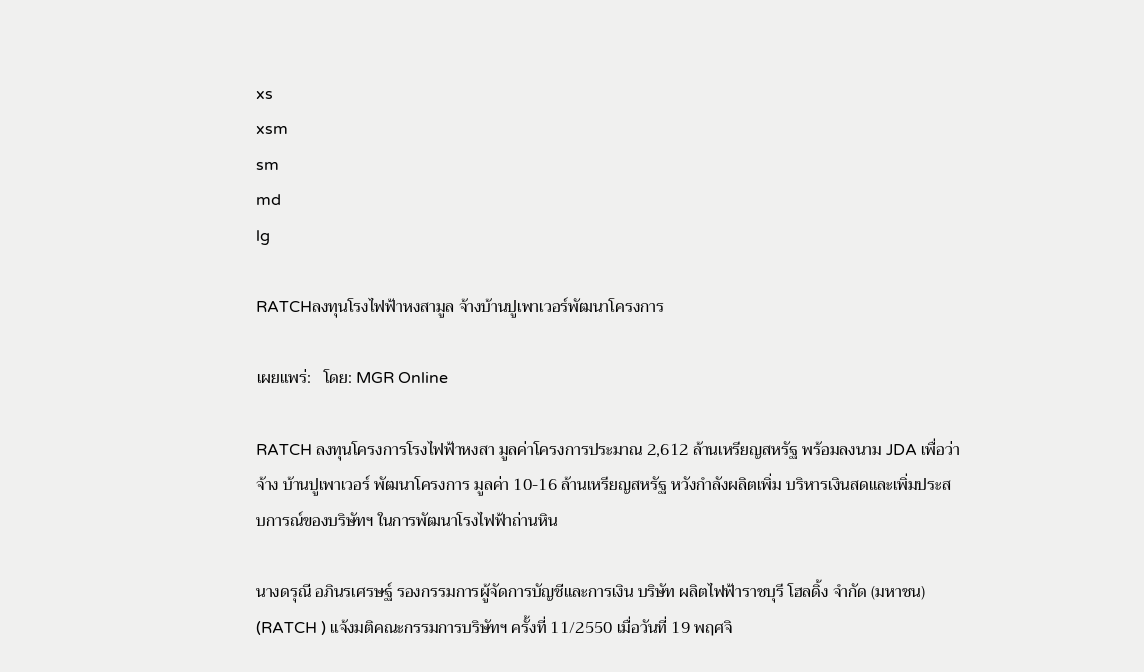xs
xsm
sm
md
lg

RATCHลงทุนโรงไฟฟ้าหงสามูล จ้างบ้านปูเพาเวอร์พัฒนาโครงการ

เผยแพร่:   โดย: MGR Online

RATCH ลงทุนโครงการโรงไฟฟ้าหงสา มูลค่าโครงการประมาณ 2,612 ล้านเหรียญสหรัฐ พร้อมลงนาม JDA เพื่อว่าจ้าง บ้านปูเพาเวอร์ พัฒนาโครงการ มูลค่า 10-16 ล้านเหรียญสหรัฐ หวังกำลังผลิตเพิ่ม บริหารเงินสดและเพิ่มประสบการณ์ของบริษัทฯ ในการพัฒนาโรงไฟฟ้าถ่านหิน

นางดรุณี อภินรเศรษฐ์ รองกรรมการผู้จัดการบัญชีและการเงิน บริษัท ผลิตไฟฟ้าราชบุรี โฮลดิ้ง จำกัด (มหาชน) (RATCH ) แจ้งมติคณะกรรมการบริษัทฯ ครั้งที่ 11/2550 เมื่อวันที่ 19 พฤศจิ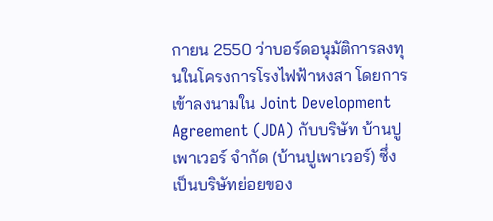กายน 2550 ว่าบอร์ดอนุมัติการลงทุนในโครงการโรงไฟฟ้าหงสา โดยการเข้าลงนามใน Joint Development Agreement (JDA) กับบริษัท บ้านปูเพาเวอร์ จำกัด (บ้านปูเพาเวอร์) ซึ่งเป็นบริษัทย่อยของ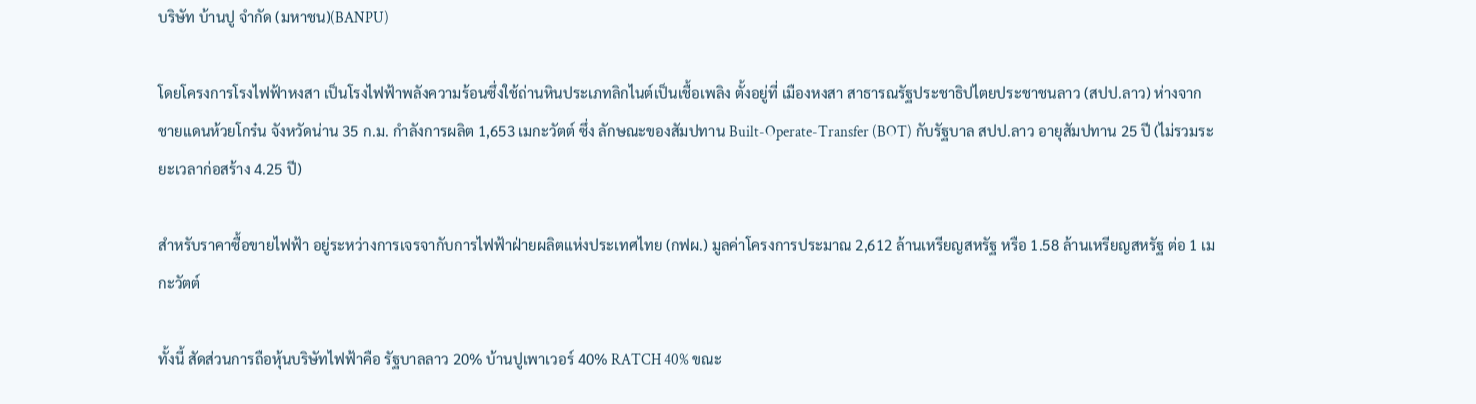บริษัท บ้านปู จำกัด (มหาชน)(BANPU)

โดยโครงการโรงไฟฟ้าหงสา เป็นโรงไฟฟ้าพลังความร้อนซึ่งใช้ถ่านหินประเภทลิกไนต์เป็นเชื้อเพลิง ตั้งอยู่ที่ เมืองหงสา สาธารณรัฐประชาธิปไตยประชาชนลาว (สปป.ลาว) ห่างจากชายแดนห้วยโกร๋น จังหวัดน่าน 35 ก.ม. กำลังการผลิต 1,653 เมกะวัตต์ ซึ่ง ลักษณะของสัมปทาน Built-Operate-Transfer (BOT) กับรัฐบาล สปป.ลาว อายุสัมปทาน 25 ปี (ไม่รวมระยะเวลาก่อสร้าง 4.25 ปี)

สำหรับราคาซื้อขายไฟฟ้า อยู่ระหว่างการเจรจากับการไฟฟ้าฝ่ายผลิตแห่งประเทศไทย (กฟผ.) มูลค่าโครงการประมาณ 2,612 ล้านเหรียญสหรัฐ หรือ 1.58 ล้านเหรียญสหรัฐ ต่อ 1 เมกะวัตต์

ทั้งนี้ สัดส่วนการถือหุ้นบริษัทไฟฟ้าคือ รัฐบาลลาว 20% บ้านปูเพาเวอร์ 40% RATCH 40% ขณะ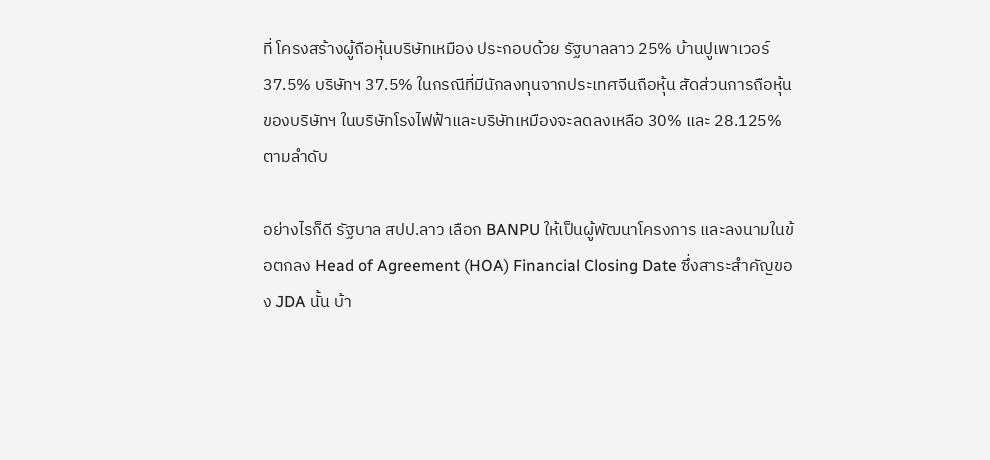ที่ โครงสร้างผู้ถือหุ้นบริษัทเหมือง ประกอบด้วย รัฐบาลลาว 25% บ้านปูเพาเวอร์ 37.5% บริษัทฯ 37.5% ในกรณีที่มีนักลงทุนจากประเทศจีนถือหุ้น สัดส่วนการถือหุ้นของบริษัทฯ ในบริษัทโรงไฟฟ้าและบริษัทเหมืองจะลดลงเหลือ 30% และ 28.125% ตามลำดับ

อย่างไรก็ดี รัฐบาล สปป.ลาว เลือก BANPU ให้เป็นผู้พัฒนาโครงการ และลงนามในข้อตกลง Head of Agreement (HOA) Financial Closing Date ซึ่งสาระสำคัญของ JDA นั้น บ้า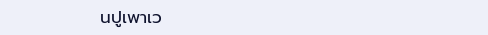นปูเพาเว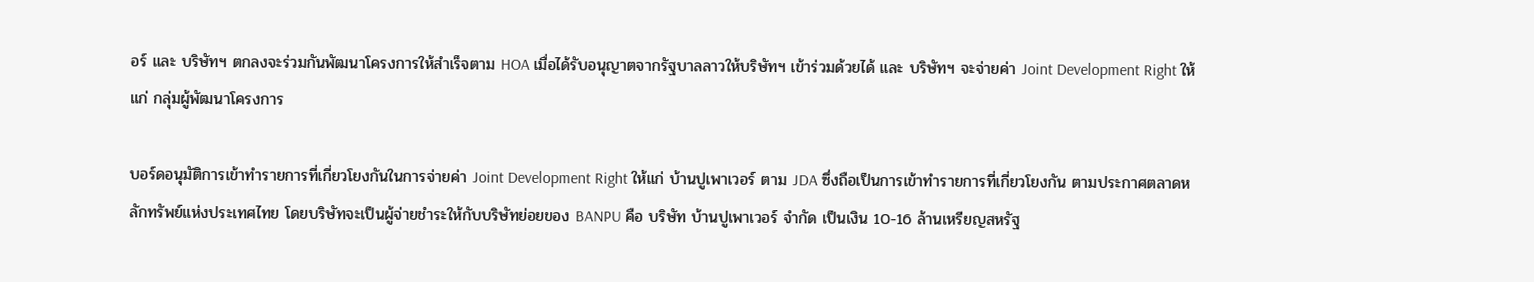อร์ และ บริษัทฯ ตกลงจะร่วมกันพัฒนาโครงการให้สำเร็จตาม HOA เมื่อได้รับอนุญาตจากรัฐบาลลาวให้บริษัทฯ เข้าร่วมด้วยได้ และ บริษัทฯ จะจ่ายค่า Joint Development Right ให้แก่ กลุ่มผู้พัฒนาโครงการ

บอร์ดอนุมัติการเข้าทำรายการที่เกี่ยวโยงกันในการจ่ายค่า Joint Development Right ให้แก่ บ้านปูเพาเวอร์ ตาม JDA ซึ่งถือเป็นการเข้าทำรายการที่เกี่ยวโยงกัน ตามประกาศตลาดหลักทรัพย์แห่งประเทศไทย โดยบริษัทจะเป็นผู้จ่ายชำระให้กับบริษัทย่อยของ BANPU คือ บริษัท บ้านปูเพาเวอร์ จำกัด เป็นเงิน 10-16 ล้านเหรียญสหรัฐ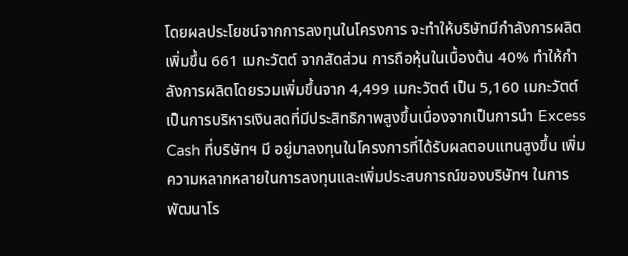โดยผลประโยชน์จากการลงทุนในโครงการ จะทำให้บริษัทมีกำลังการผลิตเพิ่มขึ้น 661 เมกะวัตต์ จากสัดส่วน การถือหุ้นในเบื้องต้น 40% ทำให้กำลังการผลิตโดยรวมเพิ่มขึ้นจาก 4,499 เมกะวัตต์ เป็น 5,160 เมกะวัตต์ เป็นการบริหารเงินสดที่มีประสิทธิภาพสูงขึ้นเนื่องจากเป็นการนำ Excess Cash ที่บริษัทฯ มี อยู่มาลงทุนในโครงการที่ได้รับผลตอบแทนสูงขึ้น เพิ่มความหลากหลายในการลงทุนและเพิ่มประสบการณ์ของบริษัทฯ ในการพัฒนาโร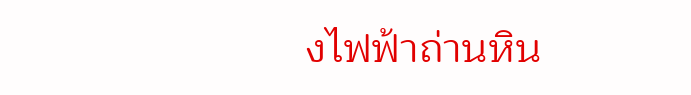งไฟฟ้าถ่านหิน